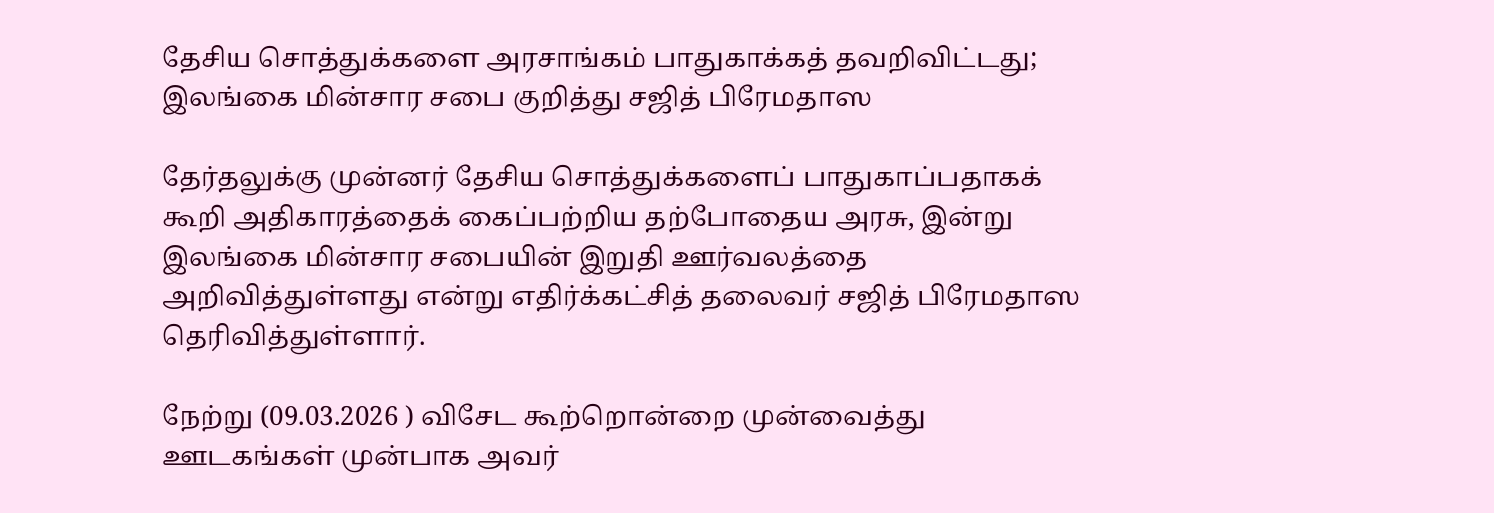தேசிய சொத்துக்களை அரசாங்கம் பாதுகாக்கத் தவறிவிட்டது; இலங்கை மின்சார சபை குறித்து சஜித் பிரேமதாஸ

தேர்தலுக்கு முன்னர் தேசிய சொத்துக்களைப் பாதுகாப்பதாகக் கூறி அதிகாரத்தைக் கைப்பற்றிய தற்போதைய அரசு, இன்று இலங்கை மின்சார சபையின் இறுதி ஊர்வலத்தை அறிவித்துள்ளது என்று எதிர்க்கட்சித் தலைவர் சஜித் பிரேமதாஸ தெரிவித்துள்ளார்.

நேற்று (09.03.2026 ) விசேட கூற்றொன்றை முன்வைத்து ஊடகங்கள் முன்பாக அவர்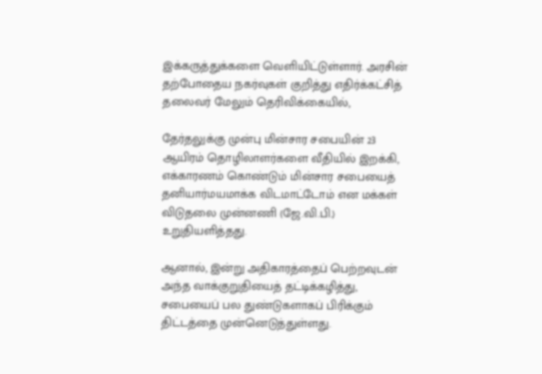இக்கருத்துக்களை வெளியிட்டுள்ளார். அரசின் தற்போதைய நகர்வுகள் குறித்து எதிர்க்கட்சித் தலைவர் மேலும் தெரிவிக்கையில்,

தேர்தலுக்கு முன்பு மின்சார சபையின் 23 ஆயிரம் தொழிலாளர்களை வீதியில் இறக்கி, எக்காரணம் கொண்டும் மின்சார சபையைத் தனியார்மயமாக்க விடமாட்டோம் என மக்கள் விடுதலை முன்னணி (ஜே.வி.பி.) உறுதியளித்தது.

ஆனால், இன்று அதிகாரத்தைப் பெற்றவுடன் அந்த வாக்குறுதியைத் தட்டிக்கழித்து, சபையைப் பல துண்டுகளாகப் பிரிக்கும் திட்டத்தை முன்னெடுத்துள்ளது.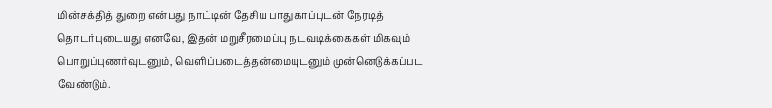மின்சக்தித் துறை என்பது நாட்டின் தேசிய பாதுகாப்புடன் நேரடித் தொடர்புடையது எனவே, இதன் மறுசீரமைப்பு நடவடிக்கைகள் மிகவும் பொறுப்புணர்வுடனும், வெளிப்படைத்தன்மையுடனும் முன்னெடுக்கப்பட வேண்டும்.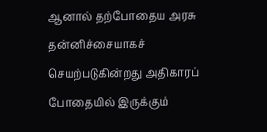ஆனால் தற்போதைய அரசு தன்னிச்சையாகச் செயற்படுகின்றது அதிகாரப் போதையில் இருக்கும்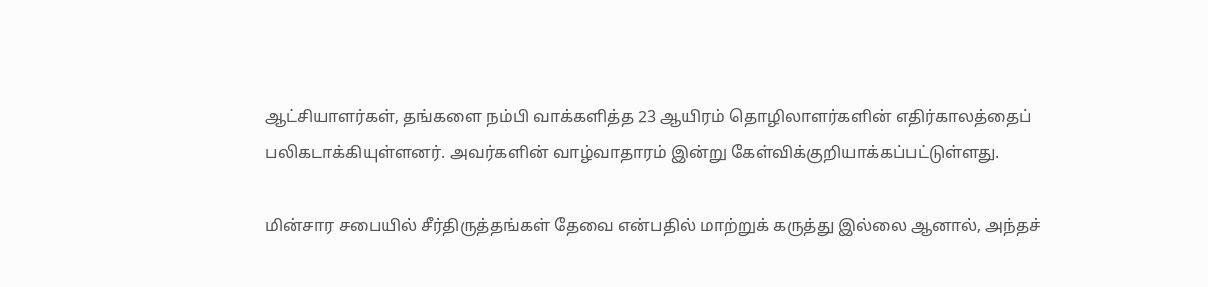ஆட்சியாளர்கள், தங்களை நம்பி வாக்களித்த 23 ஆயிரம் தொழிலாளர்களின் எதிர்காலத்தைப் பலிகடாக்கியுள்ளனர். அவர்களின் வாழ்வாதாரம் இன்று கேள்விக்குறியாக்கப்பட்டுள்ளது.

மின்சார சபையில் சீர்திருத்தங்கள் தேவை என்பதில் மாற்றுக் கருத்து இல்லை ஆனால், அந்தச்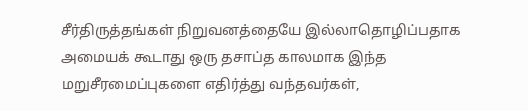சீர்திருத்தங்கள் நிறுவனத்தையே இல்லாதொழிப்பதாக அமையக் கூடாது ஒரு தசாப்த காலமாக இந்த மறுசீரமைப்புகளை எதிர்த்து வந்தவர்கள்,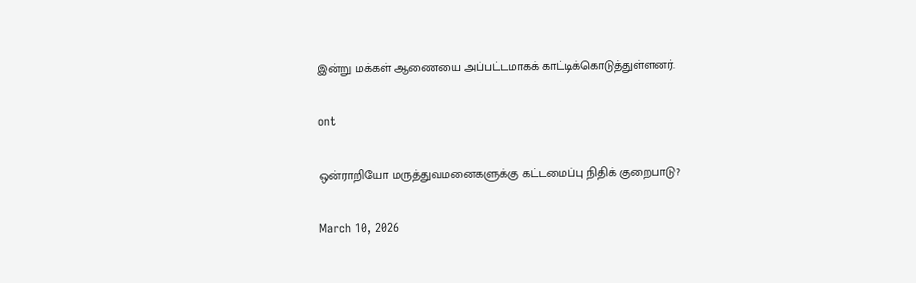இன்று மக்கள் ஆணையை அப்பட்டமாகக் காட்டிக்கொடுத்துள்ளனர்.

ont

ஒன்ராறியோ மருத்துவமனைகளுக்கு கட்டமைப்பு நிதிக் குறைபாடு?

March 10, 2026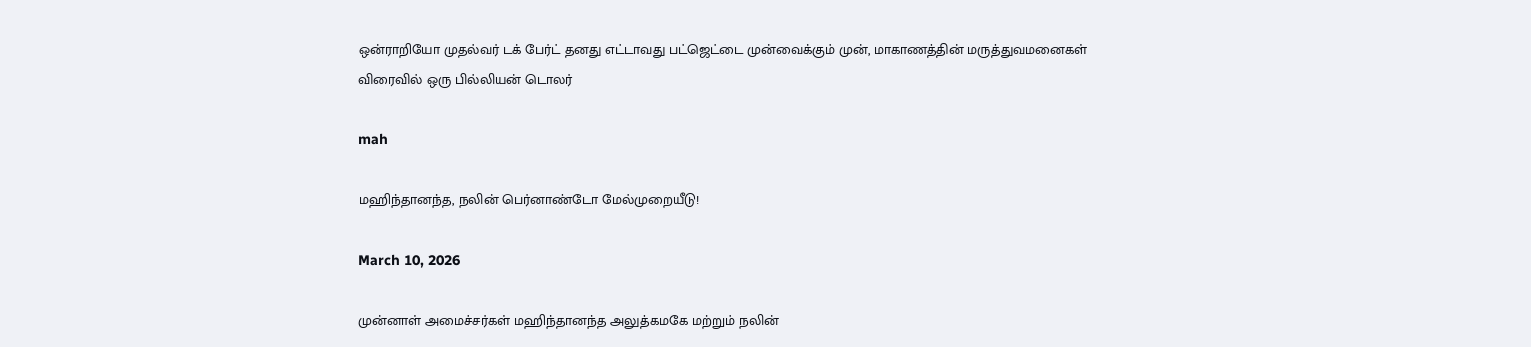ஒன்ராறியோ முதல்வர் டக் பேர்ட் தனது எட்டாவது பட்ஜெட்டை முன்வைக்கும் முன், மாகாணத்தின் மருத்துவமனைகள் விரைவில் ஒரு பில்லியன் டொலர்

mah

மஹிந்தானந்த, நலின் பெர்னாண்டோ மேல்முறையீடு!

March 10, 2026

முன்னாள் அமைச்சர்கள் மஹிந்தானந்த அலுத்கமகே மற்றும் நலின்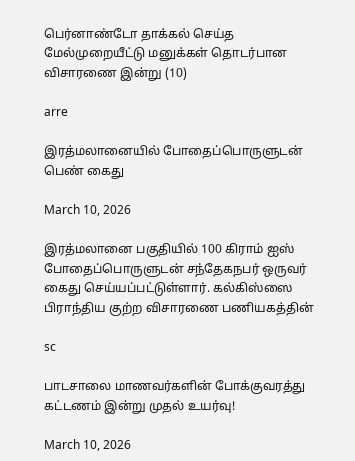பெர்னாண்டோ தாக்கல் செய்த மேல்முறையீட்டு மனுக்கள் தொடர்பான விசாரணை இன்று (10)

arre

இரத்மலானையில் போதைப்பொருளுடன் பெண் கைது

March 10, 2026

இரத்மலானை பகுதியில் 100 கிராம் ஐஸ் போதைப்பொருளுடன் சந்தேகநபர் ஒருவர் கைது செய்யப்பட்டுள்ளார். கல்கிஸ்ஸை பிராந்திய குற்ற விசாரணை பணியகத்தின்

sc

பாடசாலை மாணவர்களின் போக்குவரத்து கட்டணம் இன்று முதல் உயர்வு!

March 10, 2026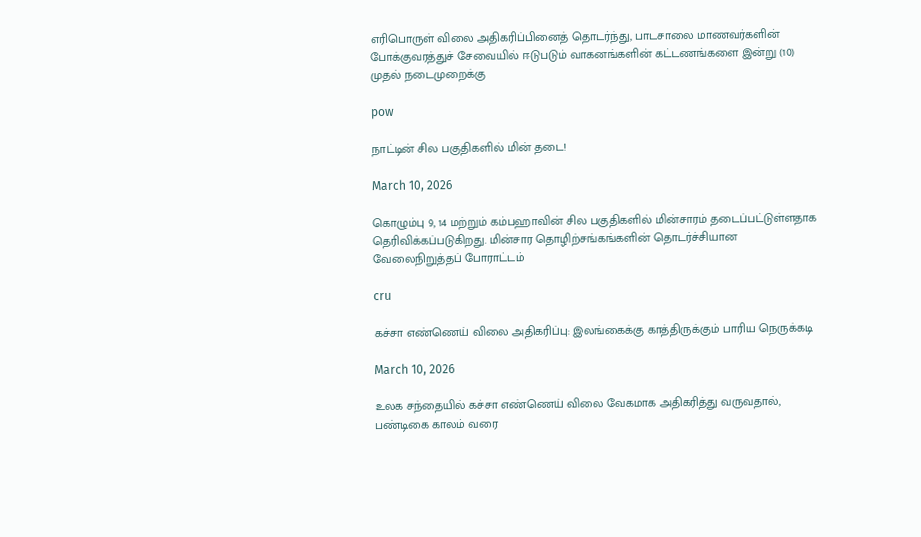எரிபொருள் விலை அதிகரிப்பினைத் தொடர்ந்து, பாடசாலை மாணவர்களின் போக்குவரத்துச் சேவையில் ஈடுபடும் வாகனங்களின் கட்டணங்களை இன்று (10) முதல் நடைமுறைக்கு

pow

நாட்டின் சில பகுதிகளில் மின் தடை!

March 10, 2026

கொழும்பு 9, 14 மற்றும் கம்பஹாவின் சில பகுதிகளில் மின்சாரம் தடைப்பட்டுள்ளதாக தெரிவிக்கப்படுகிறது. மின்சார தொழிற்சங்கங்களின் தொடர்ச்சியான வேலைநிறுத்தப் போராட்டம்

cru

கச்சா எண்ணெய் விலை அதிகரிப்பு: இலங்கைக்கு காத்திருக்கும் பாரிய நெருக்கடி

March 10, 2026

உலக சந்தையில் கச்சா எண்ணெய் விலை வேகமாக அதிகரித்து வருவதால், பண்டிகை காலம் வரை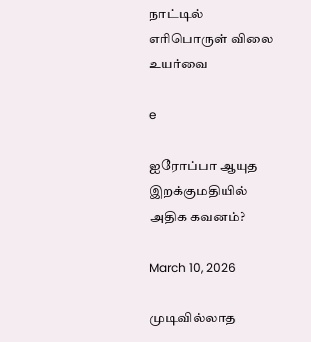நாட்டில் எரிபொருள் விலை உயர்வை

e

ஐரோப்பா ஆயுத இறக்குமதியில் அதிக கவனம்?

March 10, 2026

முடிவில்லாத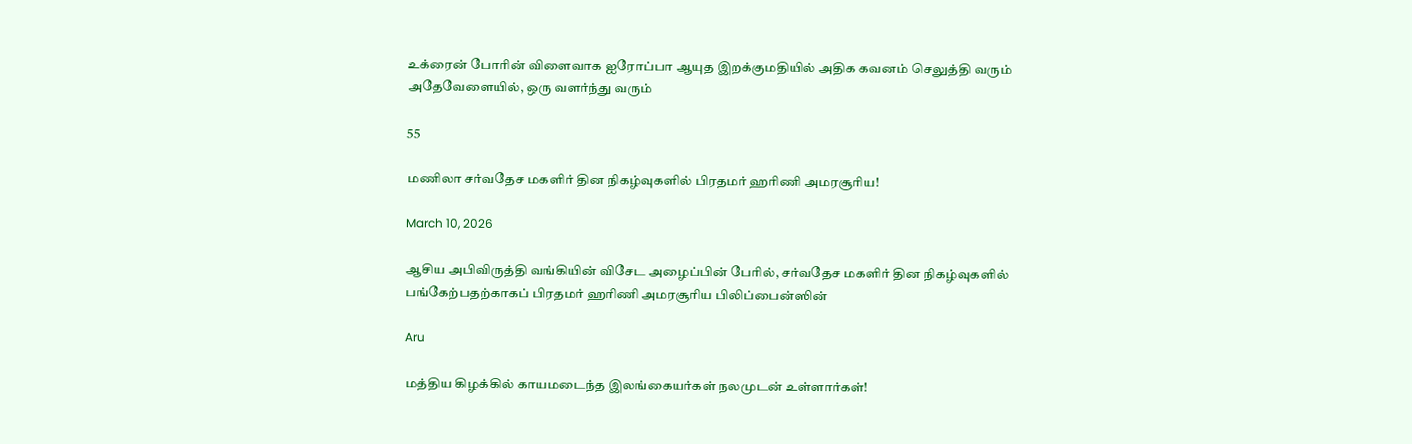உக்ரைன் போரின் விளைவாக ஐரோப்பா ஆயுத இறக்குமதியில் அதிக கவனம் செலுத்தி வரும் அதேவேளையில், ஒரு வளர்ந்து வரும்

55

மணிலா சர்வதேச மகளிர் தின நிகழ்வுகளில் பிரதமர் ஹரிணி அமரசூரிய!

March 10, 2026

ஆசிய அபிவிருத்தி வங்கியின் விசேட அழைப்பின் பேரில், சர்வதேச மகளிர் தின நிகழ்வுகளில் பங்கேற்பதற்காகப் பிரதமர் ஹரிணி அமரசூரிய பிலிப்பைன்ஸின்

Aru

மத்திய கிழக்கில் காயமடைந்த இலங்கையர்கள் நலமுடன் உள்ளார்கள்!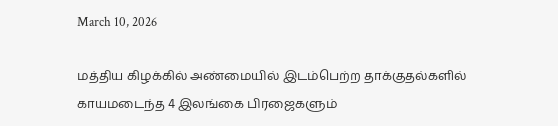March 10, 2026

மத்திய கிழக்கில் அண்மையில் இடம்பெற்ற தாக்குதல்களில் காயமடைந்த 4 இலங்கை பிரஜைகளும்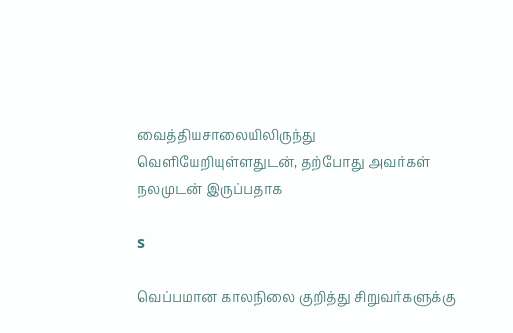வைத்தியசாலையிலிருந்து வெளியேறியுள்ளதுடன், தற்போது அவர்கள் நலமுடன் இருப்பதாக

s

வெப்பமான காலநிலை குறித்து சிறுவர்களுக்கு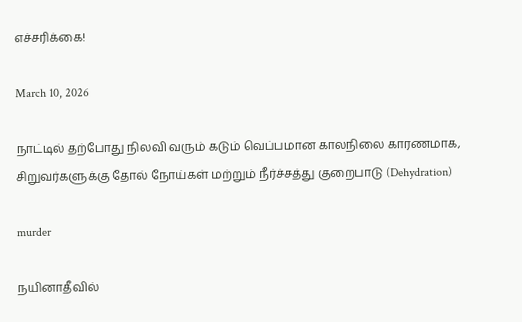எச்சரிக்கை!

March 10, 2026

நாட்டில் தற்போது நிலவி வரும் கடும் வெப்பமான காலநிலை காரணமாக, சிறுவர்களுக்கு தோல் நோய்கள் மற்றும் நீர்ச்சத்து குறைபாடு (Dehydration)

murder

நயினாதீவில்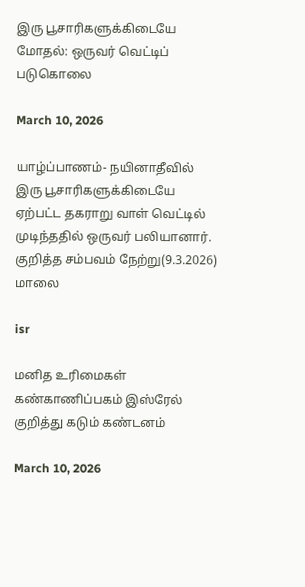இரு பூசாரிகளுக்கிடையே மோதல்: ஒருவர் வெட்டிப் படுகொலை

March 10, 2026

யாழ்ப்பாணம்- நயினாதீவில் இரு பூசாரிகளுக்கிடையே ஏற்பட்ட தகராறு வாள் வெட்டில் முடிந்ததில் ஒருவர் பலியானார். குறித்த சம்பவம் நேற்று(9.3.2026) மாலை

isr

மனித உரிமைகள் கண்காணிப்பகம் இஸ்ரேல் குறித்து கடும் கண்டனம்

March 10, 2026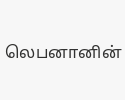லெபனானின்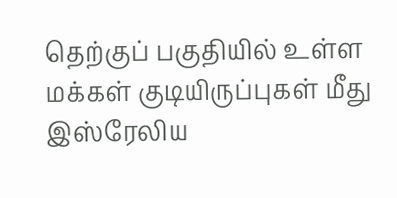தெற்குப் பகுதியில் உள்ள மக்கள் குடியிருப்புகள் மீது இஸ்ரேலிய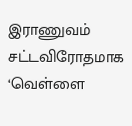இராணுவம் சட்டவிரோதமாக ‘வெள்ளை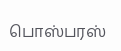பொஸ்பரஸ்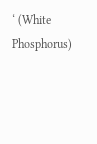‘ (White Phosphorus)